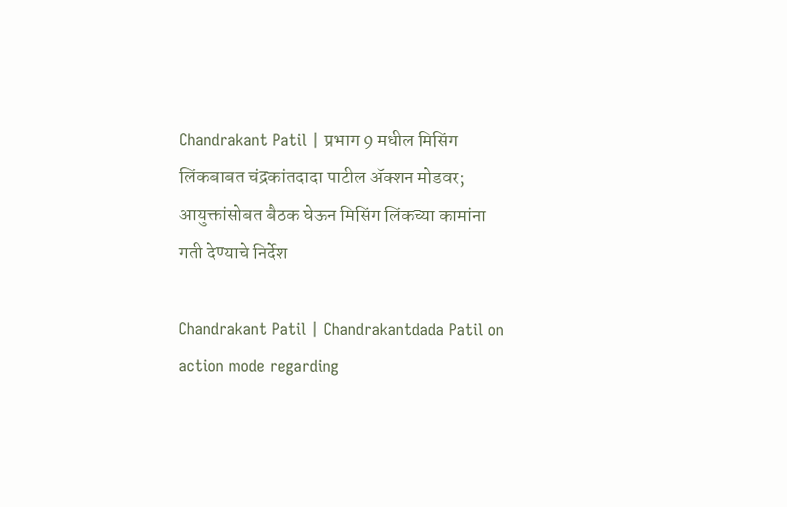Chandrakant Patil | प्रभाग 9 मधील मिसिंग लिंकबाबत चंद्रकांतदादा पाटील ॲक्शन मोडवर; आयुक्तांसोबत बैठक घेऊन मिसिंग लिंकच्या कामांना गती देण्याचे निर्देश

Chandrakant Patil | Chandrakantdada Patil on action mode regarding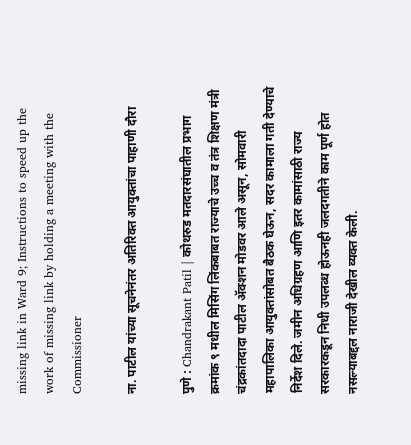missing link in Ward 9; Instructions to speed up the work of missing link by holding a meeting with the Commissioner

ना. पाटील यांच्या सूचनेनंतर अतिरिक्त आयुक्तांचा पाहाणी दौरा

पुणे : Chandrakant Patil | कोथरुड मतदारसंघातील प्रभाग क्रमांक ९ मधील मिसिंग लिंकबाबत राज्याचे उच्च व तंत्र शिक्षण मंत्री चंद्रकांतदादा पाटील ॲक्शन मोडवर आले असून, सोमवारी महापालिका आयुक्तांसोबत बैठक घेऊन, सदर कामाला गती देण्याचे निर्देश दिले. जमीन अधिग्रहण आणि इतर कामांसाठी राज्य सरकारकडून निधी उपलब्ध होऊनही जलदगतीने काम पूर्ण होत नसल्याबद्दल नाराजी देखील व्यक्त केली.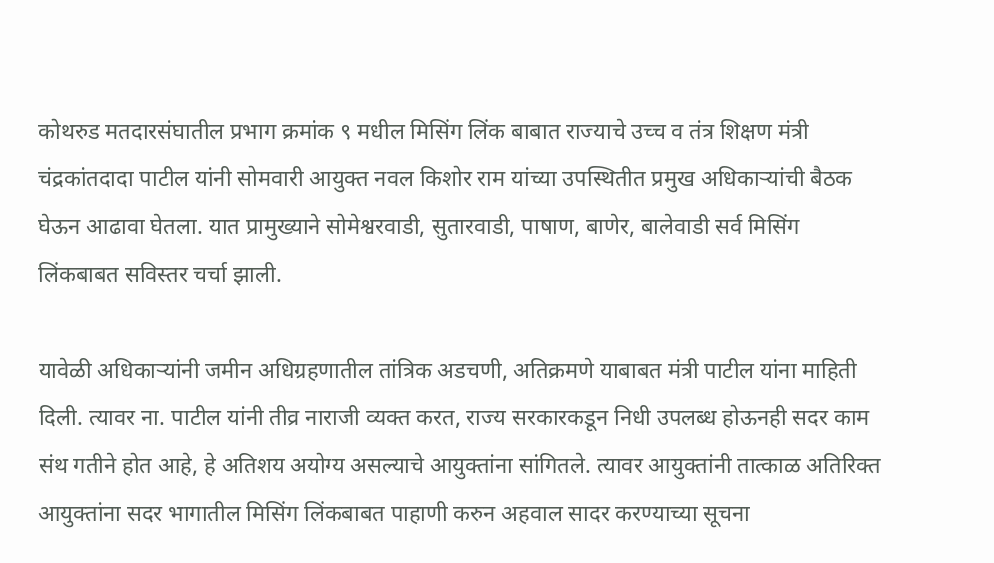कोथरुड मतदारसंघातील प्रभाग क्रमांक ९ मधील मिसिंग लिंक बाबात राज्याचे उच्च व तंत्र शिक्षण मंत्री चंद्रकांतदादा पाटील यांनी सोमवारी आयुक्त नवल किशोर राम यांच्या उपस्थितीत प्रमुख अधिकाऱ्यांची बैठक घेऊन आढावा घेतला. यात प्रामुख्याने सोमेश्वरवाडी, सुतारवाडी, पाषाण, बाणेर, बालेवाडी सर्व मिसिंग लिंकबाबत सविस्तर चर्चा झाली.

यावेळी अधिकाऱ्यांनी जमीन अधिग्रहणातील तांत्रिक अडचणी, अतिक्रमणे याबाबत मंत्री पाटील यांना माहिती दिली. त्यावर ना. पाटील यांनी तीव्र नाराजी व्यक्त करत, राज्य सरकारकडून निधी उपलब्ध होऊनही सदर काम संथ गतीने होत आहे, हे अतिशय अयोग्य असल्याचे आयुक्तांना सांगितले. त्यावर आयुक्तांनी तात्काळ अतिरिक्त आयुक्तांना सदर भागातील मिसिंग लिंकबाबत पाहाणी करुन अहवाल सादर करण्याच्या सूचना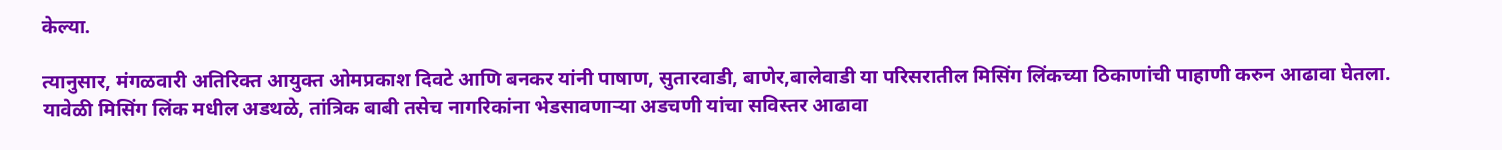केल्या.

त्यानुसार, मंगळवारी अतिरिक्त आयुक्त ओमप्रकाश दिवटे आणि बनकर यांनी पाषाण, सुतारवाडी, बाणेर,बालेवाडी या परिसरातील मिसिंग लिंकच्या ठिकाणांची पाहाणी करुन आढावा घेतला. यावेळी मिसिंग लिंक मधील अडथळे, तांत्रिक बाबी तसेच नागरिकांना भेडसावणाऱ्या अडचणी यांचा सविस्तर आढावा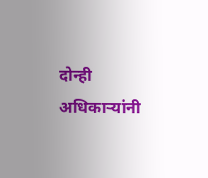दोन्ही अधिकाऱ्यांनी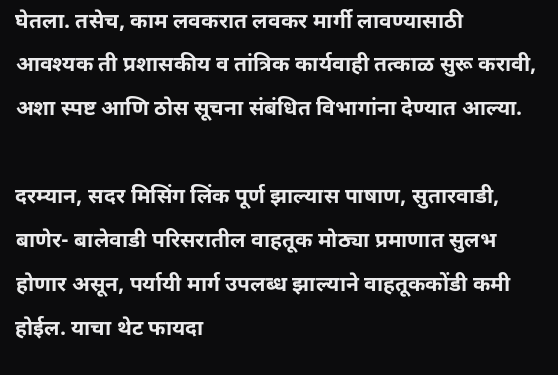घेतला. तसेच, काम लवकरात लवकर मार्गी लावण्यासाठी आवश्यक ती प्रशासकीय व तांत्रिक कार्यवाही तत्काळ सुरू करावी, अशा स्पष्ट आणि ठोस सूचना संबंधित विभागांना देण्यात आल्या.

दरम्यान, सदर मिसिंग लिंक पूर्ण झाल्यास पाषाण, सुतारवाडी, बाणेर- बालेवाडी परिसरातील वाहतूक मोठ्या प्रमाणात सुलभ होणार असून, पर्यायी मार्ग उपलब्ध झाल्याने वाहतूककोंडी कमी होईल. याचा थेट फायदा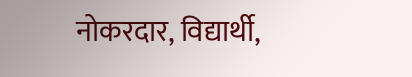नोकरदार, विद्यार्थी,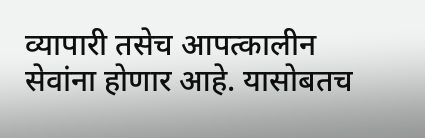व्यापारी तसेच आपत्कालीन सेवांना होणार आहे. यासोबतच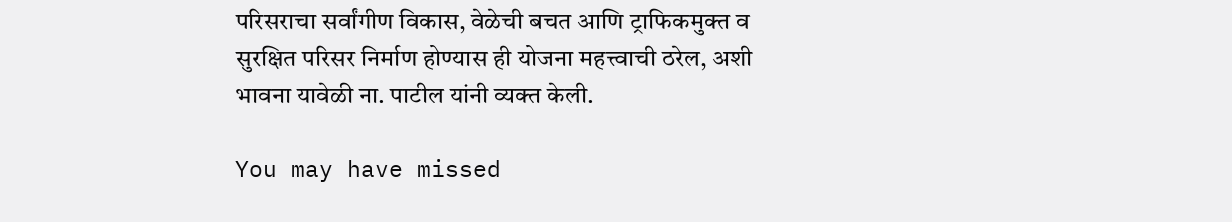परिसराचा सर्वांगीण विकास, वेळेची बचत आणि ट्राफिकमुक्त व सुरक्षित परिसर निर्माण होण्यास ही योजना महत्त्वाची ठरेल, अशी भावना यावेळी ना. पाटील यांनी व्यक्त केली.

You may have missed